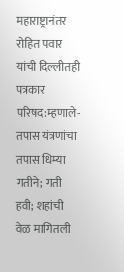महाराष्ट्रानंतर रोहित पवार यांची दिल्लीतही पत्रकार परिषद:म्हणाले- तपास यंत्रणांचा तपास धिम्या गतीने; गती हवी; शहांची वेळ मागितली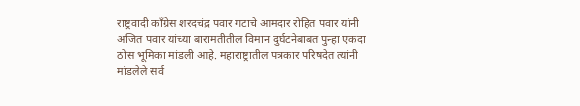राष्ट्रवादी काँग्रेस शरदचंद्र पवार गटाचे आमदार रोहित पवार यांनी अजित पवार यांच्या बारामतीतील विमान दुर्घटनेबाबत पुन्हा एकदा ठोस भूमिका मांडली आहे. महाराष्ट्रातील पत्रकार परिषदेत त्यांनी मांडलेले सर्व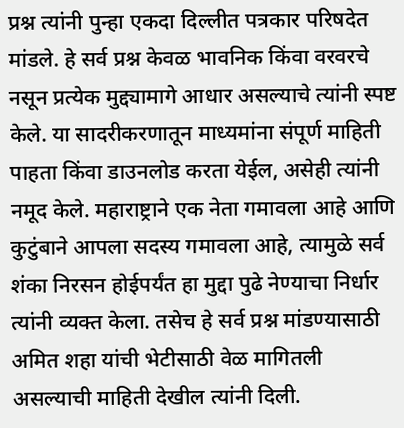प्रश्न त्यांनी पुन्हा एकदा दिल्लीत पत्रकार परिषदेत मांडले. हे सर्व प्रश्न केवळ भावनिक किंवा वरवरचे नसून प्रत्येक मुद्द्यामागे आधार असल्याचे त्यांनी स्पष्ट केले. या सादरीकरणातून माध्यमांना संपूर्ण माहिती पाहता किंवा डाउनलोड करता येईल, असेही त्यांनी नमूद केले. महाराष्ट्राने एक नेता गमावला आहे आणि कुटुंबाने आपला सदस्य गमावला आहे, त्यामुळे सर्व शंका निरसन होईपर्यंत हा मुद्दा पुढे नेण्याचा निर्धार त्यांनी व्यक्त केला. तसेच हे सर्व प्रश्न मांडण्यासाठी अमित शहा यांची भेटीसाठी वेळ मागितली असल्याची माहिती देखील त्यांनी दिली.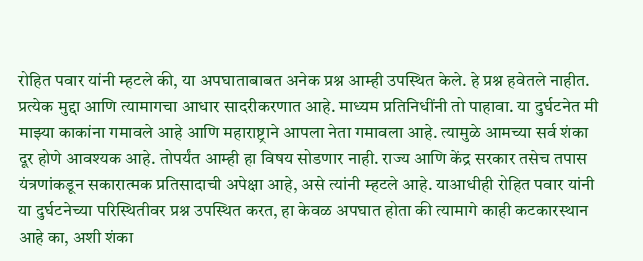रोहित पवार यांनी म्हटले की, या अपघाताबाबत अनेक प्रश्न आम्ही उपस्थित केले. हे प्रश्न हवेतले नाहीत. प्रत्येक मुद्दा आणि त्यामागचा आधार सादरीकरणात आहे. माध्यम प्रतिनिधींनी तो पाहावा. या दुर्घटनेत मी माझ्या काकांना गमावले आहे आणि महाराष्ट्राने आपला नेता गमावला आहे. त्यामुळे आमच्या सर्व शंका दूर होणे आवश्यक आहे. तोपर्यंत आम्ही हा विषय सोडणार नाही. राज्य आणि केंद्र सरकार तसेच तपास यंत्रणांकडून सकारात्मक प्रतिसादाची अपेक्षा आहे, असे त्यांनी म्हटले आहे. याआधीही रोहित पवार यांनी या दुर्घटनेच्या परिस्थितीवर प्रश्न उपस्थित करत, हा केवळ अपघात होता की त्यामागे काही कटकारस्थान आहे का, अशी शंका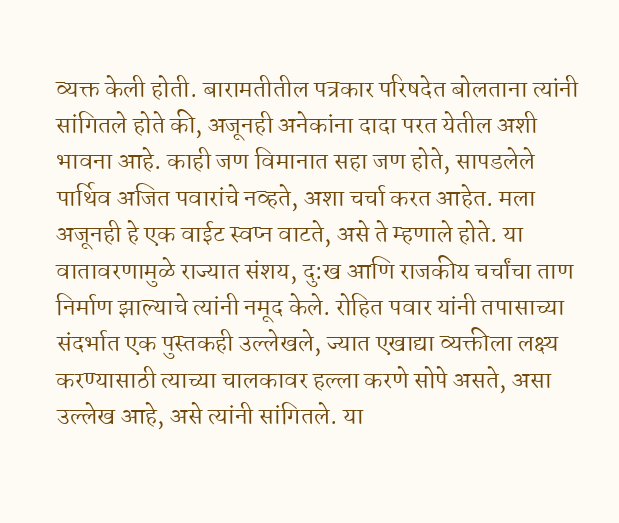व्यक्त केली होती. बारामतीतील पत्रकार परिषदेत बोलताना त्यांनी सांगितले होते की, अजूनही अनेकांना दादा परत येतील अशी भावना आहे. काही जण विमानात सहा जण होते, सापडलेले पार्थिव अजित पवारांचे नव्हते, अशा चर्चा करत आहेत. मला अजूनही हे एक वाईट स्वप्न वाटते, असे ते म्हणाले होते. या वातावरणामुळे राज्यात संशय, दु:ख आणि राजकीय चर्चांचा ताण निर्माण झाल्याचे त्यांनी नमूद केले. रोहित पवार यांनी तपासाच्या संदर्भात एक पुस्तकही उल्लेखले, ज्यात एखाद्या व्यक्तीला लक्ष्य करण्यासाठी त्याच्या चालकावर हल्ला करणे सोपे असते, असा उल्लेख आहे, असे त्यांनी सांगितले. या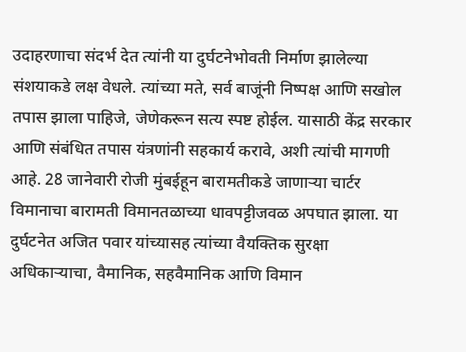उदाहरणाचा संदर्भ देत त्यांनी या दुर्घटनेभोवती निर्माण झालेल्या संशयाकडे लक्ष वेधले. त्यांच्या मते, सर्व बाजूंनी निष्पक्ष आणि सखोल तपास झाला पाहिजे, जेणेकरून सत्य स्पष्ट होईल. यासाठी केंद्र सरकार आणि संबंधित तपास यंत्रणांनी सहकार्य करावे, अशी त्यांची मागणी आहे. 28 जानेवारी रोजी मुंबईहून बारामतीकडे जाणाऱ्या चार्टर विमानाचा बारामती विमानतळाच्या धावपट्टीजवळ अपघात झाला. या दुर्घटनेत अजित पवार यांच्यासह त्यांच्या वैयक्तिक सुरक्षा अधिकाऱ्याचा, वैमानिक, सहवैमानिक आणि विमान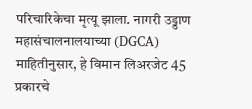परिचारिकेचा मृत्यू झाला. नागरी उड्डाण महासंचालनालयाच्या (DGCA) माहितीनुसार, हे विमान लिअरजेट 45 प्रकारचे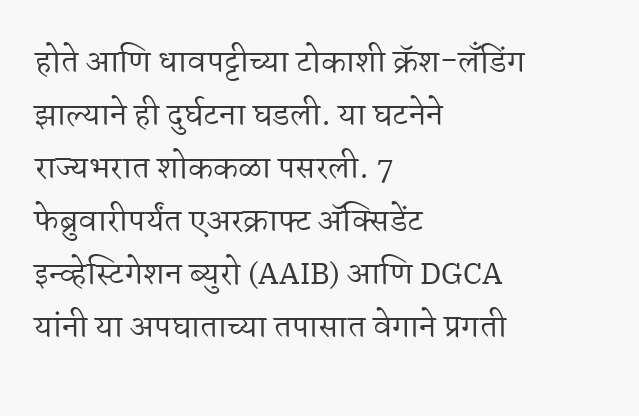होते आणि धावपट्टीच्या टोकाशी क्रॅश-लँडिंग झाल्याने ही दुर्घटना घडली. या घटनेने राज्यभरात शोककळा पसरली. 7 फेब्रुवारीपर्यंत एअरक्राफ्ट अ‍ॅक्सिडेंट इन्व्हेस्टिगेशन ब्युरो (AAIB) आणि DGCA यांनी या अपघाताच्या तपासात वेगाने प्रगती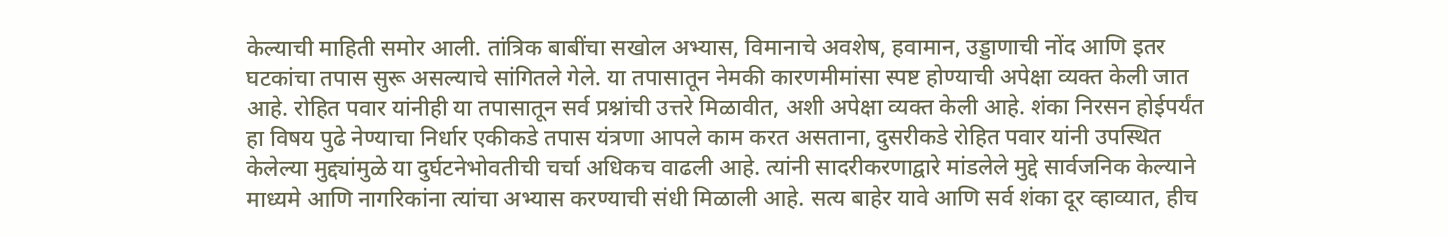केल्याची माहिती समोर आली. तांत्रिक बाबींचा सखोल अभ्यास, विमानाचे अवशेष, हवामान, उड्डाणाची नोंद आणि इतर घटकांचा तपास सुरू असल्याचे सांगितले गेले. या तपासातून नेमकी कारणमीमांसा स्पष्ट होण्याची अपेक्षा व्यक्त केली जात आहे. रोहित पवार यांनीही या तपासातून सर्व प्रश्नांची उत्तरे मिळावीत, अशी अपेक्षा व्यक्त केली आहे. शंका निरसन होईपर्यंत हा विषय पुढे नेण्याचा निर्धार एकीकडे तपास यंत्रणा आपले काम करत असताना, दुसरीकडे रोहित पवार यांनी उपस्थित केलेल्या मुद्द्यांमुळे या दुर्घटनेभोवतीची चर्चा अधिकच वाढली आहे. त्यांनी सादरीकरणाद्वारे मांडलेले मुद्दे सार्वजनिक केल्याने माध्यमे आणि नागरिकांना त्यांचा अभ्यास करण्याची संधी मिळाली आहे. सत्य बाहेर यावे आणि सर्व शंका दूर व्हाव्यात, हीच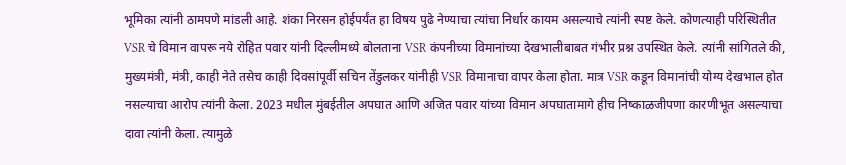भूमिका त्यांनी ठामपणे मांडली आहे. शंका निरसन होईपर्यंत हा विषय पुढे नेण्याचा त्यांचा निर्धार कायम असल्याचे त्यांनी स्पष्ट केले. कोणत्याही परिस्थितीत VSR चे विमान वापरू नये रोहित पवार यांनी दिल्लीमध्ये बोलताना VSR कंपनीच्या विमानांच्या देखभालीबाबत गंभीर प्रश्न उपस्थित केले. त्यांनी सांगितले की, मुख्यमंत्री, मंत्री, काही नेते तसेच काही दिवसांपूर्वी सचिन तेंडुलकर यांनीही VSR विमानाचा वापर केला होता. मात्र VSR कडून विमानांची योग्य देखभाल होत नसल्याचा आरोप त्यांनी केला. 2023 मधील मुंबईतील अपघात आणि अजित पवार यांच्या विमान अपघातामागे हीच निष्काळजीपणा कारणीभूत असल्याचा दावा त्यांनी केला. त्यामुळे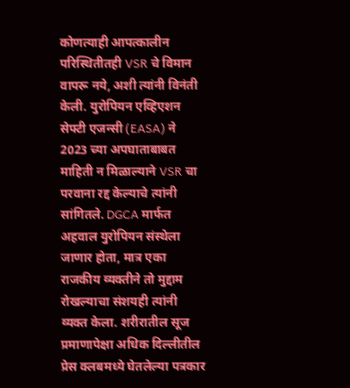कोणत्याही आपत्कालीन परिस्थितीतही VSR चे विमान वापरू नये, अशी त्यांनी विनंती केली. युरोपियन एव्हिएशन सेफ्टी एजन्सी (EASA) ने 2023 च्या अपघाताबाबत माहिती न मिळाल्याने VSR चा परवाना रद्द केल्याचे त्यांनी सांगितले. DGCA मार्फत अहवाल युरोपियन संस्थेला जाणार होता, मात्र एका राजकीय व्यक्तीने तो मुद्दाम रोखल्याचा संशयही त्यांनी व्यक्त केला. शरीरातील सूज प्रमाणापेक्षा अधिक दिल्लीतील प्रेस क्लबमध्ये घेतलेल्या पत्रकार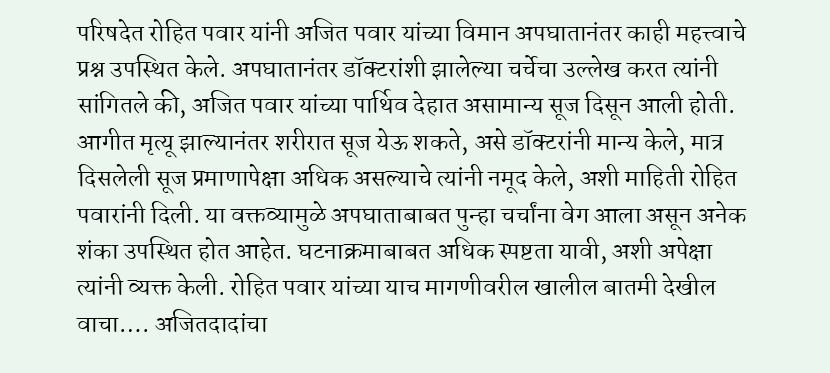परिषदेत रोहित पवार यांनी अजित पवार यांच्या विमान अपघातानंतर काही महत्त्वाचे प्रश्न उपस्थित केले. अपघातानंतर डॉक्टरांशी झालेल्या चर्चेचा उल्लेख करत त्यांनी सांगितले की, अजित पवार यांच्या पार्थिव देहात असामान्य सूज दिसून आली होती. आगीत मृत्यू झाल्यानंतर शरीरात सूज येऊ शकते, असे डॉक्टरांनी मान्य केले, मात्र दिसलेली सूज प्रमाणापेक्षा अधिक असल्याचे त्यांनी नमूद केले, अशी माहिती रोहित पवारांनी दिली. या वक्तव्यामुळे अपघाताबाबत पुन्हा चर्चांना वेग आला असून अनेक शंका उपस्थित होत आहेत. घटनाक्रमाबाबत अधिक स्पष्टता यावी, अशी अपेक्षा त्यांनी व्यक्त केली. रोहित पवार यांच्या याच मागणीवरील खालील बातमी देखील वाचा…. अजितदादांचा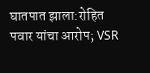घातपात झाला:रोहित पवार यांचा आरोप; VSR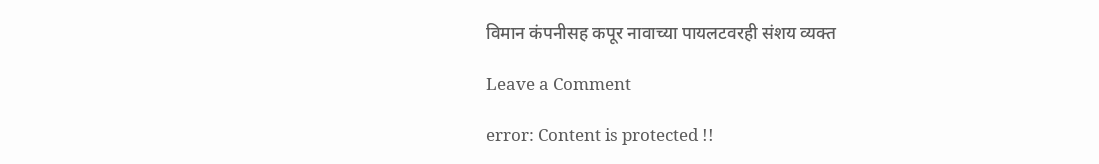विमान कंपनीसह कपूर नावाच्या पायलटवरही संशय व्यक्त

Leave a Comment

error: Content is protected !!